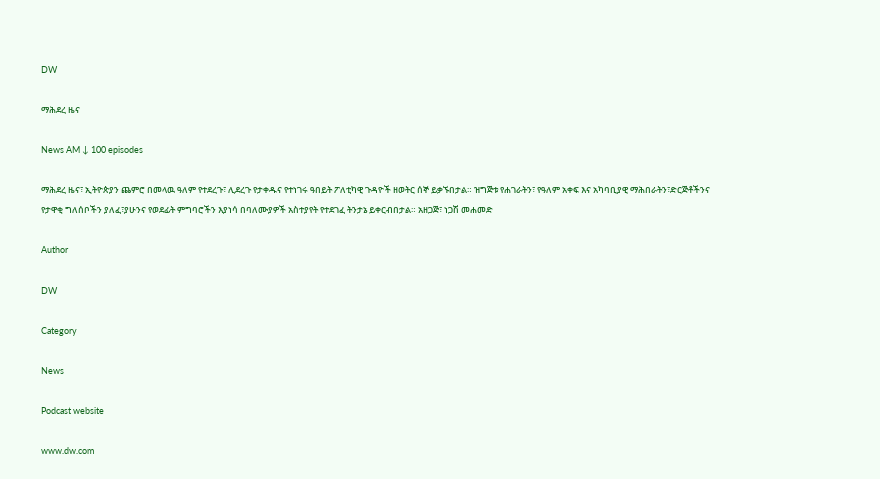DW

ማሕደረ ዜና

News AM ↓ 100 episodes

ማሕደረ ዜና፣ ኢትዮጵያን ጨምሮ በመላዉ ዓለም የተደረጉ፣ ሊደረጉ የታቀዱና የተነገሩ ዓበይት ፖለቲካዊ ጉዳዮች ዘወትር ሰኞ ይቃኙበታል። ዝግጅቱ የሐገራትን፣ የዓለም አቀፍ እና አካባቢያዊ ማሕበራትን፣ድርጅቶችንና የታዋቂ ግለሰቦችን ያለፈ፣ያሁንና የወደፊት ምግባሮችን እያነሳ በባለሙያዎች አስተያየት የተደገፈ ትንታኔ ይቀርብበታል። አዘጋጅ፣ ነጋሽ መሐመድ

Author

DW

Category

News

Podcast website

www.dw.com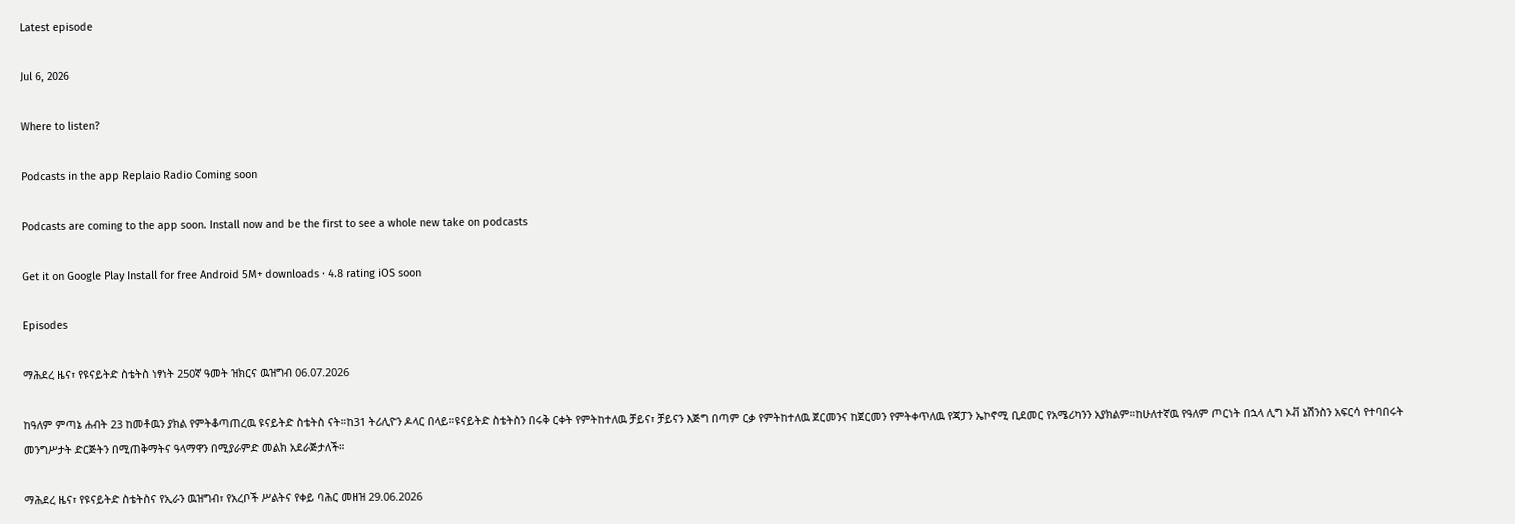Latest episode

Jul 6, 2026

Where to listen?

Podcasts in the app Replaio Radio Coming soon

Podcasts are coming to the app soon. Install now and be the first to see a whole new take on podcasts

Get it on Google Play Install for free Android 5M+ downloads · 4.8 rating iOS soon

Episodes

ማሕደረ ዜና፣ የዩናይትድ ስቴትስ ነፃነት 250ኛ ዓመት ዝክርና ዉዝግብ 06.07.2026

ከዓለም ምጣኔ ሐብት 23 ከመቶዉን ያክል የምትቆጣጠረዉ ዩናይትድ ስቴትስ ናት።ከ31 ትሪሊዮን ዶላር በላይ።ዩናይትድ ስቴትስን በሩቅ ርቀት የምትከተለዉ ቻይና፣ ቻይናን እጅግ በጣም ርቃ የምትከተለዉ ጀርመንና ከጀርመን የምትቀጥለዉ የጃፓን ኤኮኖሚ ቢደመር የአሜሪካንን አያክልም።ከሁለተኛዉ የዓለም ጦርነት በኋላ ሊግ ኦቭ ኔሽንስን አፍርሳ የተባበሩት መንግሥታት ድርጅትን በሚጠቅማትና ዓላማዋን በሚያራምድ መልክ አደራጅታለች።

ማሕደረ ዜና፣ የዩናይትድ ስቴትስና የኢራን ዉዝግብ፣ የአረቦች ሥልትና የቀይ ባሕር መዘዝ 29.06.2026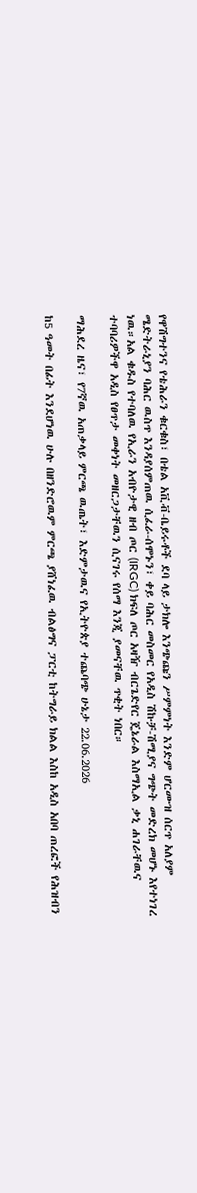የዋሽግተንና የቴሕራን ቁርቁስ፣ በቴል አቪቭ-ቤይሩቶች ደባ ላይ ታክሎ እንጭጩን ሥምምነት እንድም ሆርሙዝ ሰርጥ አለያም ሜድትራኒያን ባሕር ዉስጥ እንዳያሰምጠዉ ሲፈራ-ሰሞኑን፣ ቀይ ባሕር መስመር የአዲስ ሽኩቻ-ሽሚያና ግጭት መድረክ መሆኑ እየተነገረ ነዉ።አል ቁዱስ የተባለዉ የኢራን አብዮታዊ ዘብ ጦር (IRGC) ክፍለ ጦር አዛዥ ብርጌድየር ጄኔራል እስማኢል ቃኒ ሐገራቸዉና ተባባሪዎችዋ አዲስ የፀጥታ መቀነት መዘርጋታቸዉን ሲናገሩ የሰማ እንጂ ያመናቸዉ ጥቂት ነበር።

ማሕደረ ዜና፣ የ7ኛዉ አጠቃላይ ምርጫ ዉጤት፣ እድምታዉና የኢትዮጵያ ተጨባጭ ሁኔታ 22.06.2026

ከ5 ዓመት በፊት እንደሆነዉ ሁሉ በዘንድሮዉም ምርጫ ያሸነፈዉ ብልፅግና ፓርቲ ከትግራይ ክልል እስከ አዲስ አበባ ጠረፎች የሕዝብን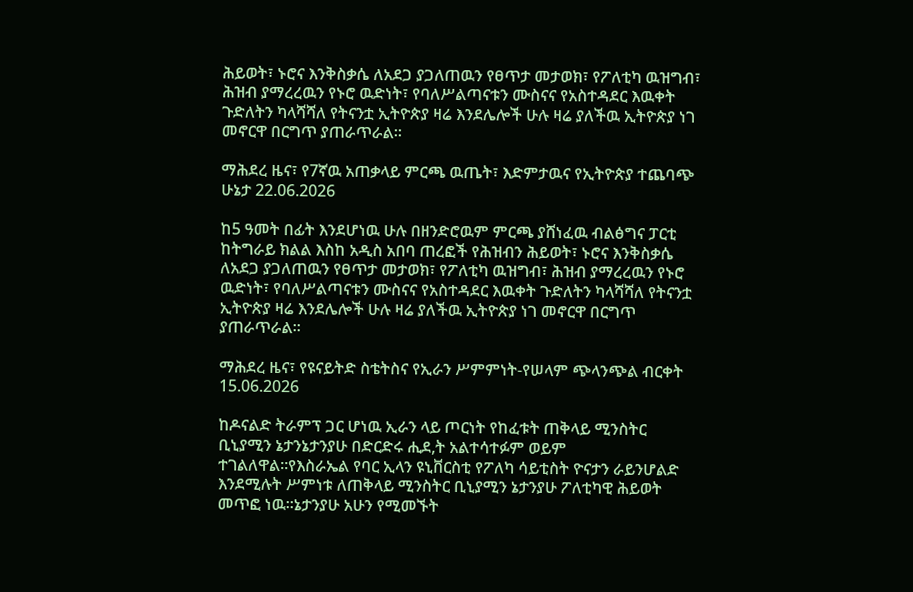ሕይወት፣ ኑሮና እንቅስቃሴ ለአደጋ ያጋለጠዉን የፀጥታ መታወክ፣ የፖለቲካ ዉዝግብ፣ ሕዝብ ያማረረዉን የኑሮ ዉድነት፣ የባለሥልጣናቱን ሙስናና የአስተዳደር እዉቀት ጉድለትን ካላሻሻለ የትናንቷ ኢትዮጵያ ዛሬ እንደሌሎች ሁሉ ዛሬ ያለችዉ ኢትዮጵያ ነገ መኖርዋ በርግጥ ያጠራጥራል።

ማሕደረ ዜና፣ የ7ኛዉ አጠቃላይ ምርጫ ዉጤት፣ እድምታዉና የኢትዮጵያ ተጨባጭ ሁኔታ 22.06.2026

ከ5 ዓመት በፊት እንደሆነዉ ሁሉ በዘንድሮዉም ምርጫ ያሸነፈዉ ብልፅግና ፓርቲ ከትግራይ ክልል እስከ አዲስ አበባ ጠረፎች የሕዝብን ሕይወት፣ ኑሮና እንቅስቃሴ ለአደጋ ያጋለጠዉን የፀጥታ መታወክ፣ የፖለቲካ ዉዝግብ፣ ሕዝብ ያማረረዉን የኑሮ ዉድነት፣ የባለሥልጣናቱን ሙስናና የአስተዳደር እዉቀት ጉድለትን ካላሻሻለ የትናንቷ ኢትዮጵያ ዛሬ እንደሌሎች ሁሉ ዛሬ ያለችዉ ኢትዮጵያ ነገ መኖርዋ በርግጥ ያጠራጥራል።

ማሕደረ ዜና፣ የዩናይትድ ስቴትስና የኢራን ሥምምነት-የሠላም ጭላንጭል ብርቀት 15.06.2026

ከዶናልድ ትራምፕ ጋር ሆነዉ ኢራን ላይ ጦርነት የከፈቱት ጠቅላይ ሚንስትር ቢኒያሚን ኔታንኔታንያሁ በድርድሩ ሒደ,ት አልተሳተፉም ወይም ተገልለዋል።የእስራኤል የባር ኢላን ዩኒቨርስቲ የፖለካ ሳይቲስት ዮናታን ራይንሆልድ እንደሚሉት ሥምነቱ ለጠቅላይ ሚንስትር ቢኒያሚን ኔታንያሁ ፖለቲካዊ ሕይወት መጥፎ ነዉ።ኔታንያሁ አሁን የሚመኙት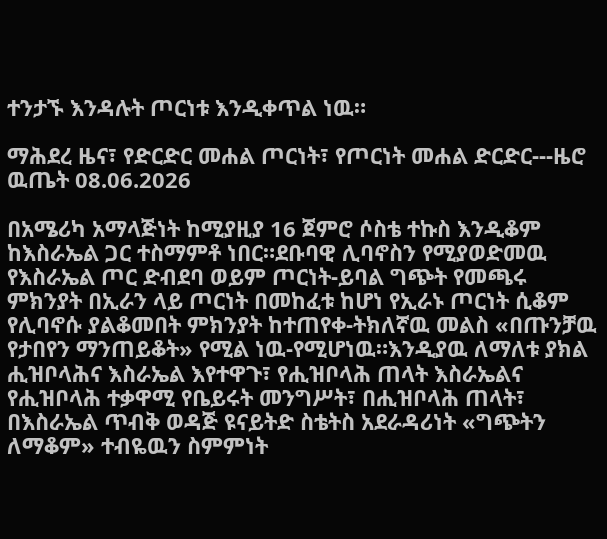ተንታኙ እንዳሉት ጦርነቱ እንዲቀጥል ነዉ።

ማሕደረ ዜና፣ የድርድር መሐል ጦርነት፣ የጦርነት መሐል ድርድር---ዜሮ ዉጤት 08.06.2026

በአሜሪካ አማላጅነት ከሚያዚያ 16 ጀምሮ ሶስቴ ተኩስ እንዲቆም ከእስራኤል ጋር ተስማምቶ ነበር።ደቡባዊ ሊባኖስን የሚያወድመዉ የእስራኤል ጦር ድብደባ ወይም ጦርነት-ይባል ግጭት የመጫሩ ምክንያት በኢራን ላይ ጦርነት በመከፈቱ ከሆነ የኢራኑ ጦርነት ሲቆም የሊባኖሱ ያልቆመበት ምክንያት ከተጠየቀ-ትክለኛዉ መልስ «በጡንቻዉ የታበየን ማንጠይቆት» የሚል ነዉ-የሚሆነዉ።እንዲያዉ ለማለቱ ያክል ሒዝቦላሕና እስራኤል እየተዋጉ፣ የሒዝቦላሕ ጠላት እስራኤልና የሒዝቦላሕ ተቃዋሚ የቤይሩት መንግሥት፣ በሒዝቦላሕ ጠላት፣ በእስራኤል ጥብቅ ወዳጅ ዩናይትድ ስቴትስ አደራዳሪነት «ግጭትን ለማቆም» ተብዬዉን ስምምነት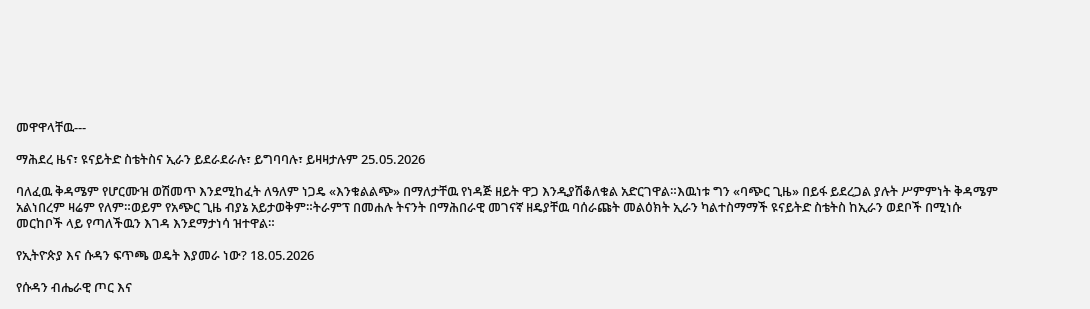መዋዋላቸዉ---

ማሕደረ ዜና፣ ዩናይትድ ስቴትስና ኢራን ይደራደራሉ፣ ይግባባሉ፣ ይዛዛታሉም 25.05.2026

ባለፈዉ ቅዳሜም የሆርሙዝ ወሽመጥ እንደሚከፈት ለዓለም ነጋዴ «እንቁልልጭ» በማለታቸዉ የነዳጅ ዘይት ዋጋ እንዲያሽቆለቁል አድርገዋል።እዉነቱ ግን «ባጭር ጊዜ» በይፋ ይደረጋል ያሉት ሥምምነት ቅዳሜም አልነበረም ዛሬም የለም።ወይም የአጭር ጊዜ ብያኔ አይታወቅም።ትራምፕ በመሐሉ ትናንት በማሕበራዊ መገናኛ ዘዴያቸዉ ባሰራጩት መልዕክት ኢራን ካልተስማማች ዩናይትድ ስቴትስ ከኢራን ወደቦች በሚነሱ መርከቦች ላይ የጣለችዉን እገዳ እንደማታነሳ ዝተዋል።

የኢትዮጵያ እና ሱዳን ፍጥጫ ወዴት እያመራ ነው? 18.05.2026

የሱዳን ብሔራዊ ጦር እና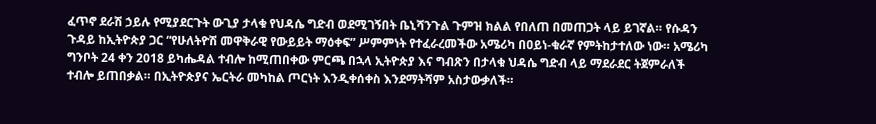ፈጥኖ ደራሽ ኃይሉ የሚያደርጉት ውጊያ ታላቁ የህዳሴ ግድብ ወደሚገኝበት ቤኒሻንጉል ጉምዝ ክልል የበለጠ በመጠጋት ላይ ይገኛል። የሱዳን ጉዳይ ከኢትዮጵያ ጋር “የሁለትዮሽ መዋቅራዊ የውይይት ማዕቀፍ” ሥምምነት የተፈራረመችው አሜሪካ በዐይነ-ቁራኛ የምትከታተለው ነው። አሜሪካ ግንቦት 24 ቀን 2018 ይካሔዳል ተብሎ ከሚጠበቀው ምርጫ በኋላ ኢትዮጵያ እና ግብጽን በታላቁ ህዳሴ ግድብ ላይ ማደራደር ትጀምራለች ተብሎ ይጠበቃል። በኢትዮጵያና ኤርትራ መካከል ጦርነት እንዲቀሰቀስ እንደማትሻም አስታውቃለች።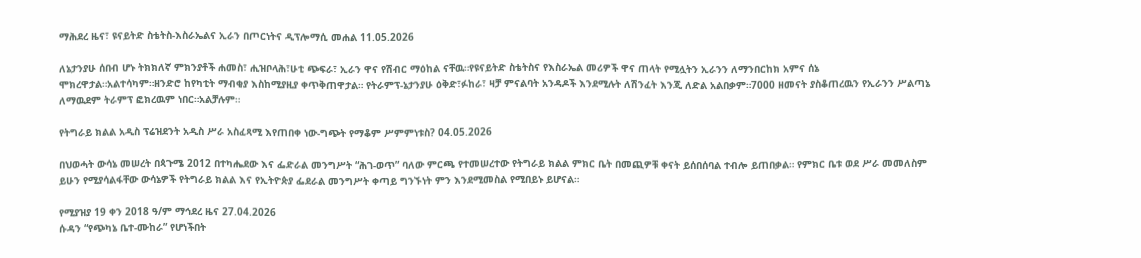ማሕደረ ዜና፣ ዩናይትድ ስቴትስ-እስራኤልና ኢራን በጦርነትና ዲፕሎማሲ መሐል 11.05.2026

ለኔታንያሁ ሰበብ ሆኑ ትክክለኛ ምክንያቶች ሐመስ፣ ሒዝቦላሕ፣ሁቲ ጭፍራ፣ ኢራን ዋና የሽብር ማዕከል ናቸዉ።የዩናይትድ ስቴትስና የእስራኤል መሪዎች ዋና ጠላት የሚሏትን ኢራንን ለማንበርከክ አምና ሰኔ ሞክረዋታል።አልተሳካም።ዘንድሮ ከየካቲት ማብቂያ እስከሚያዚያ ቀጥቅጠዋታል። የትራምፕ-ኔታንያሁ ዕቅድ፣ፉከራ፣ ዛቻ ምናልባት አንዳዶች እንደሚሉት ለሽንፈት እንጂ ለድል አልበቃም።7000 ዘመናት ያስቆጠረዉን የኢራንን ሥልጣኔ ለማዉደም ትራምፕ ፎክረዉም ነበር።አልቻሉም።

የትግራይ ክልል አዲስ ፕሬዝደንት አዲስ ሥራ አስፈጻሚ እየጠበቀ ነው-ግጭት የማቆም ሥምምነቱስ? 04.05.2026

በህወሓት ውሳኔ መሠረት በጳጉሜ 2012 በተካሔደው እና ፌድራል መንግሥት “ሕገ-ወጥ” ባለው ምርጫ የተመሠረተው የትግራይ ክልል ምክር ቤት በመጪዎቹ ቀናት ይሰበሰባል ተብሎ ይጠበቃል። የምክር ቤቱ ወደ ሥራ መመለስም ይሁን የሚያሳልፋቸው ውሳኔዎች የትግራይ ክልል እና የኢትዮጵያ ፌደራል መንግሥት ቀጣይ ግንኙነት ምን እንደሚመስል የሚበይኑ ይሆናል።

የሚያዝያ 19 ቀን 2018 ዓ/ም ማኅደረ ዜና 27.04.2026
ሱዳን “የጭካኔ ቤተ-ሙከራ” የሆነችበት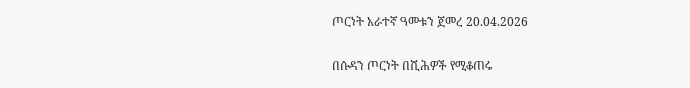ጦርነት አራተኛ ዓመቱን ጀመረ 20.04.2026

በሱዳን ጦርነት በሺሕዎች የሚቆጠሩ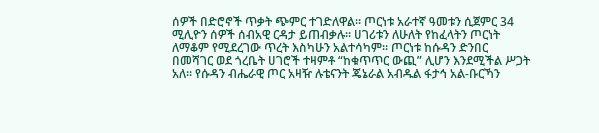ሰዎች በድሮኖች ጥቃት ጭምር ተገድለዋል። ጦርነቱ አራተኛ ዓመቱን ሲጀምር 34 ሚሊዮን ሰዎች ሰብአዊ ርዳታ ይጠብቃሉ። ሀገሪቱን ለሁለት የከፈላትን ጦርነት ለማቆም የሚደረገው ጥረት እስካሁን አልተሳካም። ጦርነቱ ከሱዳን ድንበር በመሻገር ወደ ጎረቤት ሀገሮች ተዛምቶ “ከቁጥጥር ውጪ” ሊሆን እንደሚችል ሥጋት አለ። የሱዳን ብሔራዊ ጦር አዛዥ ሉቴናንት ጄኔራል አብዱል ፋታኅ አል-ቡርኻን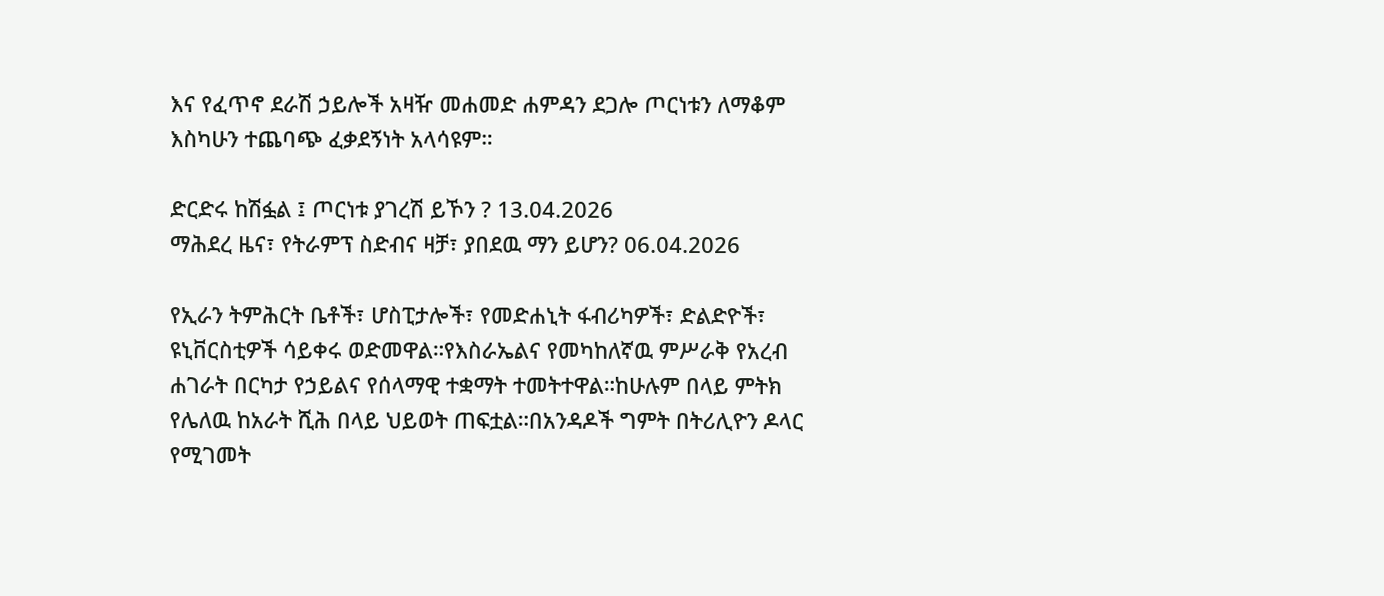እና የፈጥኖ ደራሽ ኃይሎች አዛዥ መሐመድ ሐምዳን ደጋሎ ጦርነቱን ለማቆም እስካሁን ተጨባጭ ፈቃደኝነት አላሳዩም።

ድርድሩ ከሽፏል ፤ ጦርነቱ ያገረሽ ይኾን ? 13.04.2026
ማሕደረ ዜና፣ የትራምፕ ስድብና ዛቻ፣ ያበደዉ ማን ይሆን? 06.04.2026

የኢራን ትምሕርት ቤቶች፣ ሆስፒታሎች፣ የመድሐኒት ፋብሪካዎች፣ ድልድዮች፣ ዩኒቨርስቲዎች ሳይቀሩ ወድመዋል።የእስራኤልና የመካከለኛዉ ምሥራቅ የአረብ ሐገራት በርካታ የኃይልና የሰላማዊ ተቋማት ተመትተዋል።ከሁሉም በላይ ምትክ የሌለዉ ከአራት ሺሕ በላይ ህይወት ጠፍቷል።በአንዳዶች ግምት በትሪሊዮን ዶላር የሚገመት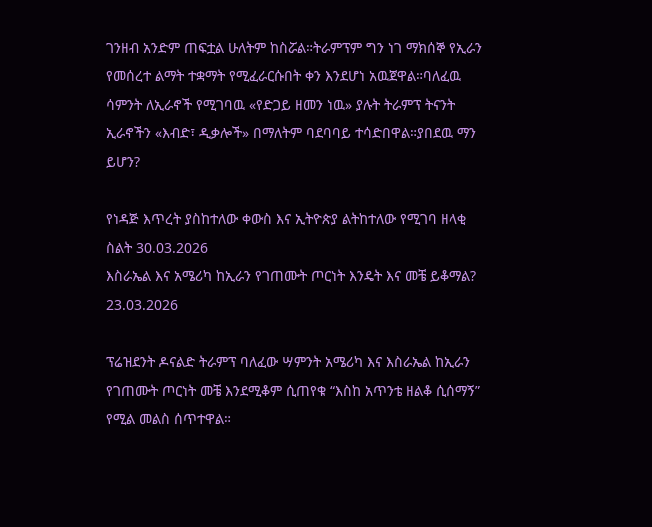ገንዘብ አንድም ጠፍቷል ሁለትም ከስሯል።ትራምፕም ግን ነገ ማክሰኞ የኢራን የመሰረተ ልማት ተቋማት የሚፈራርሱበት ቀን እንደሆነ አዉጀዋል።ባለፈዉ ሳምንት ለኢራኖች የሚገባዉ «የድጋይ ዘመን ነዉ» ያሉት ትራምፕ ትናንት ኢራኖችን «እብድ፣ ዲቃሎች» በማለትም ባደባባይ ተሳድበዋል።ያበደዉ ማን ይሆን?

የነዳጅ እጥረት ያስከተለው ቀውስ እና ኢትዮጵያ ልትከተለው የሚገባ ዘላቂ ስልት 30.03.2026
እስራኤል እና አሜሪካ ከኢራን የገጠሙት ጦርነት እንዴት እና መቼ ይቆማል? 23.03.2026

ፕሬዝደንት ዶናልድ ትራምፕ ባለፈው ሣምንት አሜሪካ እና እስራኤል ከኢራን የገጠሙት ጦርነት መቼ እንደሚቆም ሲጠየቁ “እስከ አጥንቴ ዘልቆ ሲሰማኝ” የሚል መልስ ሰጥተዋል።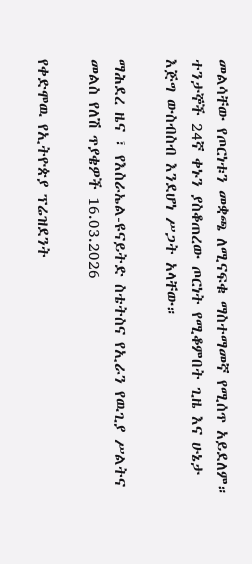መልሳቸው የጦርነቱን መቋጫ ለሚናፍቁ ማስተማመኛ የሚሰጥ አይደለም። ተንታኞች 24ኛ ቀኑን ያስቆጠረው ጦርነት የሚቆምበት ጊዜ እና ሁኔታ እጅግ ውስብስብ እንደሆነ ሥጋት አላቸው።

ማሕደረ ዜና ፣ የእስራኤል-ዩናይትድ ስቴትስና የኢራን የዉጊያ ሥልትና መልስ የለሽ ጥያቄዎች 16.03.2026

የቀድሞዉ የኢትዮጵያ ፕሬዝደንት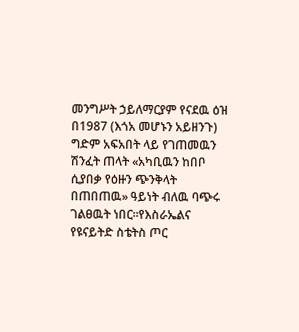መንግሥት ኃይለማርያም የናደዉ ዕዝ በ1987 (እጎአ መሆኑን አይዘንጉ) ግድም አፍአበት ላይ የገጠመዉን ሽንፈት ጠላት «አካቢዉን ከበቦ ሲያበቃ የዕዙን ጭንቅላት በጠበጠዉ» ዓይነት ብለዉ ባጭሩ ገልፀዉት ነበር።የእስራኤልና የዩናይትድ ስቴትስ ጦር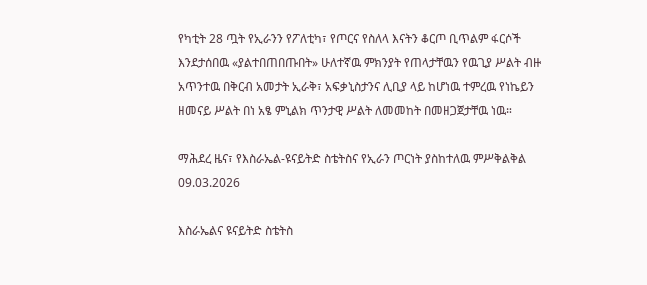የካቲት 28 ጧት የኢራንን የፖለቲካ፣ የጦርና የስለላ እናትን ቆርጦ ቢጥልም ፋርሶች እንደታሰበዉ «ያልተበጠበጡበት» ሁለተኛዉ ምክንያት የጠላታቸዉን የዉጊያ ሥልት ብዙ አጥንተዉ በቅርብ አመታት ኢራቅ፣ አፍቃኒስታንና ሊቢያ ላይ ከሆነዉ ተምረዉ የነኬይን ዘመናይ ሥልት በነ አፄ ምኒልክ ጥንታዊ ሥልት ለመመከት በመዘጋጀታቸዉ ነዉ።

ማሕደረ ዜና፣ የእስራኤል-ዩናይትድ ስቴትስና የኢራን ጦርነት ያስከተለዉ ምሥቅልቅል 09.03.2026

እስራኤልና ዩናይትድ ስቴትስ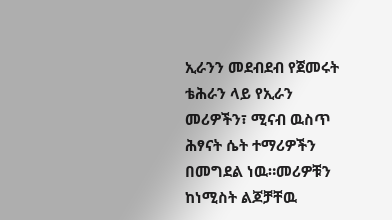ኢራንን መደብደብ የጀመሩት ቴሕራን ላይ የኢራን መሪዎችን፣ ሚናብ ዉስጥ ሕፃናት ሴት ተማሪዎችን በመግደል ነዉ።መሪዎቹን ከነሚስት ልጆቻቸዉ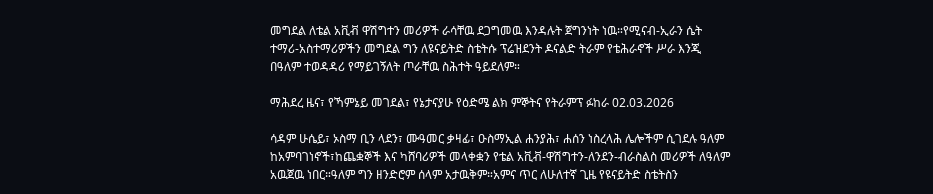መግደል ለቴል አቪቭ ዋሽግተን መሪዎች ራሳቸዉ ደጋግመዉ እንዳሉት ጀግንነት ነዉ።የሚናብ-ኢራን ሴት ተማሪ-አስተማሪዎችን መግደል ግን ለዩናይትድ ስቴትሱ ፕሬዝደንት ዶናልድ ትራም የቴሕራኖች ሥራ እንጂ በዓለም ተወዳዳሪ የማይገኝለት ጦራቸዉ ስሕተት ዓይደለም።

ማሕደረ ዜና፣ የኻምኔይ መገደል፣ የኔታናያሁ የዕድሜ ልክ ምኞትና የትራምፕ ፉከራ 02.03.2026

ሳዳም ሁሴይ፣ ኦስማ ቢን ላደን፣ ሙዓመር ቃዛፊ፣ ዑስማኢል ሐንያሕ፣ ሐሰን ነስረላሕ ሌሎችም ሲገደሉ ዓለም ከአምባገነኖች፣ከጨቋኞች እና ካሸባሪዎች መላቀቋን የቴል አቪቭ-ዋሽግተን-ለንደን-ብራስልስ መሪዎች ለዓለም አዉጀዉ ነበር።ዓለም ግን ዘንድሮም ሰላም አታዉቅም።አምና ጥር ለሁለተኛ ጊዜ የዩናይትድ ስቴትስን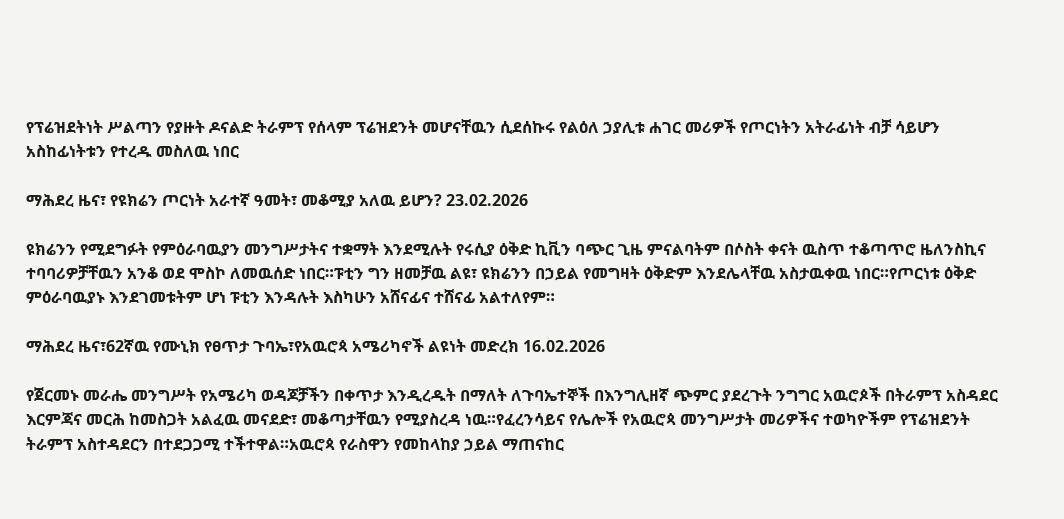የፕሬዝደትነት ሥልጣን የያዙት ዶናልድ ትራምፕ የሰላም ፕሬዝደንት መሆናቸዉን ሲደሰኩሩ የልዕለ ኃያሊቱ ሐገር መሪዎች የጦርነትን አትራፊነት ብቻ ሳይሆን አስከፊነትቱን የተረዱ መስለዉ ነበር

ማሕደረ ዜና፣ የዩክሬን ጦርነት አራተኛ ዓመት፣ መቆሚያ አለዉ ይሆን? 23.02.2026

ዩክሬንን የሚደግፉት የምዕራባዉያን መንግሥታትና ተቋማት እንደሚሉት የሩሲያ ዕቅድ ኪቪን ባጭር ጊዜ ምናልባትም በሶስት ቀናት ዉስጥ ተቆጣጥሮ ዜለንስኪና ተባባሪዎቻቸዉን አንቆ ወደ ሞስኮ ለመዉሰድ ነበር።ፑቲን ግን ዘመቻዉ ልዩ፣ ዩክሬንን በኃይል የመግዛት ዕቅድም እንደሌላቸዉ አስታዉቀዉ ነበር።የጦርነቱ ዕቅድ ምዕራባዉያኑ እንደገመቱትም ሆነ ፑቲን እንዳሉት እስካሁን አሸናፊና ተሸናፊ አልተለየም።

ማሕደረ ዜና፣62ኛዉ የሙኒክ የፀጥታ ጉባኤ፣የአዉሮጳ አሜሪካኖች ልዩነት መድረክ 16.02.2026

የጀርመኑ መራሔ መንግሥት የአሜሪካ ወዳጆቻችን በቀጥታ እንዲረዱት በማለት ለጉባኤተኞች በእንግሊዘኛ ጭምር ያደረጉት ንግግር አዉሮጶች በትራምፕ አስዳደር እርምጃና መርሕ ከመስጋት አልፈዉ መናደድ፣ መቆጣታቸዉን የሚያስረዳ ነዉ።የፈረንሳይና የሌሎች የአዉሮጳ መንግሥታት መሪዎችና ተወካዮችም የፕሬዝደንት ትራምፕ አስተዳደርን በተደጋጋሚ ተችተዋል።አዉሮጳ የራስዋን የመከላከያ ኃይል ማጠናከር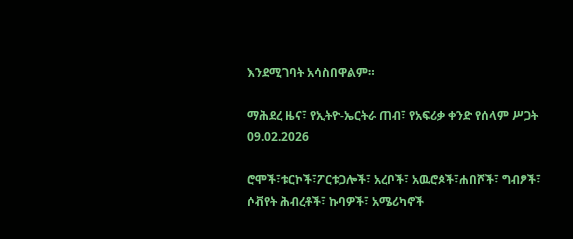እንደሚገባት አሳስበዋልም።

ማሕደረ ዜና፣ የኢትዮ-ኤርትራ ጠብ፣ የአፍሪቃ ቀንድ የሰላም ሥጋት 09.02.2026

ሮሞች፣ቱርኮች፣ፖርቱጋሎች፣ አረቦች፣ አዉሮጶች፣ሐበሾች፣ ግብፆች፣ ሶቭየት ሕብረቶች፣ ኩባዎች፣ አሜሪካኖች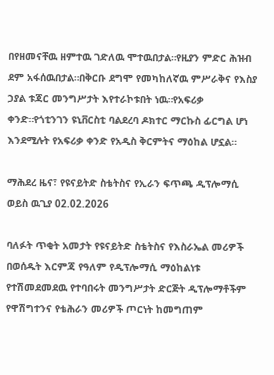በየዘመናቸዉ ዘምተዉ ገድለዉ ሞተዉበታል።የዚያን ምድር ሕዝብ ደም አፋሰዉበታል።በቅርቡ ደግሞ የመካከለኛዉ ምሥራቅና የእስያ ኃያል ቱጃር መንግሥታት እየተራኮቱበት ነዉ።የአፍሪቃ ቀንድ።የጎቲንገን ዩኒቨርስቲ ባልደረባ ዶክተር ማርኩስ ፊርግል ሆነ እንደሚሉት የአፍሪቃ ቀንድ የአዲስ ቅርምትና ማዕከል ሆኗል።

ማሕደረ ዜና፣ የዩናይትድ ስቴትስና የኢራን ፍጥጫ ዲፕሎማሲ ወይስ ዉጊያ 02.02.2026

ባለፉት ጥቂት አመታት የዩናይትድ ስቴትስና የእስራኤል መሪዎች በወሰዱት እርምጃ የዓለም የዲፕሎማሲ ማዕከልነቱ የተሽመደመደዉ የተባበሩት መንግሥታት ድርጅት ዲፕሎማቶችም የዋሽግተንና የቴሕራን መሪዎች ጦርነት ከመግጠም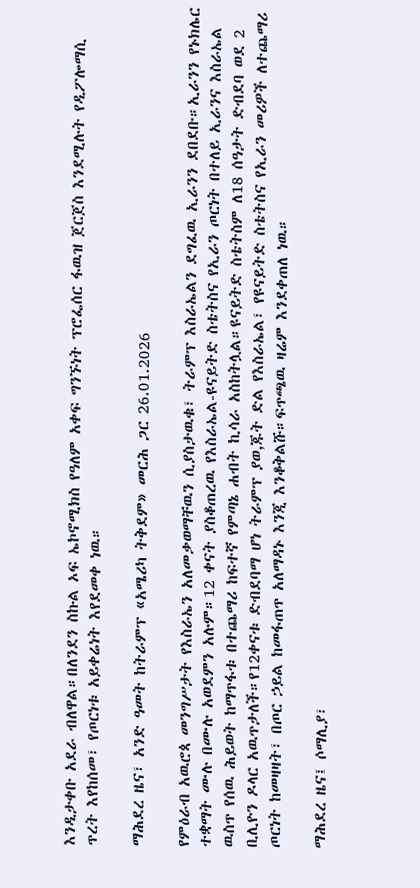እንዲታቀቡ አደራ ብለዋል።በለንደን ስኩል ኦፍ ኤኮኖሚክስ የዓለም አቀፍ ግንኙነት ፕሮፌሰር ፋዉዝ ጀርጀስ እንደሚሉት የዲፖሎማሲ ጥረት እየከሰመ፣ የጦርነቱ አይቀሬነት እየደመቀ ነዉ።

ማሕደረ ዜና፣ አንድ ዓመት ከትራምፕ «አሜሪካ ትቅደም» መርሕ ጋር 26.01.2026

የምዕራብ አዉሮጳ መንግሥታት የእስራኤን አለመቃወማቸዉን ሲያስታዉቁ፣ ትራምፕ እስራኤልን ደግፈዉ ኢራንን ደበደቡ።ኢራንን የኑክሌር ተቋማት ሙሉ በሙሉ አወደምን አሉም።12 ቀናት ያስቆጠረዉ የእስራኤል-ዩናይትድ ስቴትስና የኢራን ጦርነት በተለይ ኢራንና እስራኤል ዉስጥ የሰዉ ሕይወት ከማጥፋቱ በተጨማሪ ከፍተኛ የምጣኔ ሐብት ኪሳራ አስከትሏል።ዩናይትድ ስቴትስም ለ18 ሰዓታት ድብደባ ወደ 2 ቢሊዮን ዶላር አዉጥታለች።የ12ቀናቱ ድብደባማ ሆነ ትራምፕ ያወ,ጁት ድል የእስራኤል፣ የዩናይትድ ስቴትስና የኢራን መሪዎች ለተጨማሪ ጦርነት ከመዛዛት፣ በጦር ኃይል ከመፋጠጥ አለማዳኑ እንጂ እንቆቅልሹ።ፍጥጫዉ ዛሬም እንደቀጠለ ነዉ።

ማሕደረ ዜና፤ ሶማሊያ፣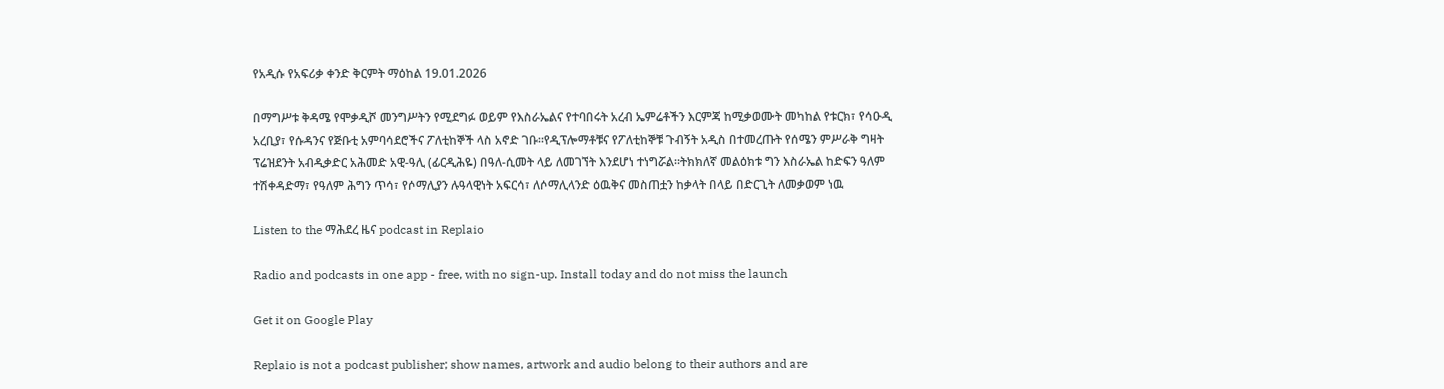የአዲሱ የአፍሪቃ ቀንድ ቅርምት ማዕከል 19.01.2026

በማግሥቱ ቅዳሜ የሞቃዲሾ መንግሥትን የሚደግፉ ወይም የእስራኤልና የተባበሩት አረብ ኤምሬቶችን እርምጃ ከሚቃወሙት መካከል የቱርክ፣ የሳዑዲ አረቢያ፣ የሱዳንና የጅቡቲ አምባሳደሮችና ፖለቲከኞች ላስ አኖድ ገቡ።የዲፕሎማቶቹና የፖለቲከኞቹ ጉብኝት አዲስ በተመረጡት የሰሜን ምሥራቅ ግዛት ፕሬዝደንት አብዲቃድር አሕመድ አዊ-ዓሊ (ፊርዲሕዬ) በዓለ-ሲመት ላይ ለመገኘት እንደሆነ ተነግሯል።ትክክለኛ መልዕክቱ ግን እስራኤል ከድፍን ዓለም ተሽቀዳድማ፣ የዓለም ሕግን ጥሳ፣ የሶማሊያን ሉዓላዊነት አፍርሳ፣ ለሶማሊላንድ ዕዉቅና መስጠቷን ከቃላት በላይ በድርጊት ለመቃወም ነዉ

Listen to the ማሕደረ ዜና podcast in Replaio

Radio and podcasts in one app - free, with no sign-up. Install today and do not miss the launch

Get it on Google Play

Replaio is not a podcast publisher; show names, artwork and audio belong to their authors and are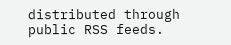distributed through public RSS feeds.